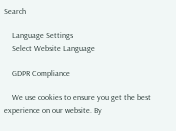Search

    Language Settings
    Select Website Language

    GDPR Compliance

    We use cookies to ensure you get the best experience on our website. By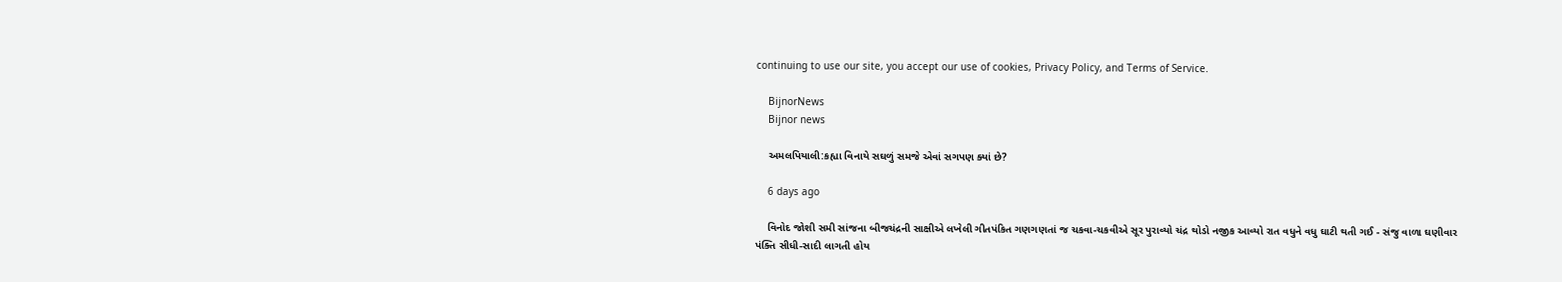continuing to use our site, you accept our use of cookies, Privacy Policy, and Terms of Service.

    BijnorNews
    Bijnor news

    અમલપિયાલી:કહ્યા વિનાયે સઘળું સમજે એવાં સગપણ ક્યાં છે?

    6 days ago

    વિનોદ જોશી સમી સાંજના બીજચંદ્રની સાક્ષીએ લખેલી ગીતપંકિત ગણગણતાં જ ચકવા-ચકવીએ સૂર પુરાવ્યો ચંદ્ર થોડો નજીક આવ્યો રાત વધુને વધુ ઘાટી થતી ગઈ - સંજુ વાળા ઘણીવાર પંક્તિ સીધી-સાદી લાગતી હોય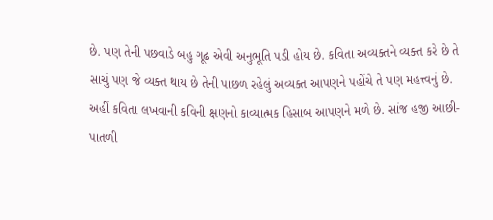છે. પણ તેની પછવાડે બહુ ગૂઢ એવી અનુભૂતિ પડી હોય છે. કવિતા અવ્યક્તને વ્યક્ત કરે છે તે સાચું પણ જે વ્યક્ત થાય છે તેની પાછળ રહેલું અવ્યક્ત આપણને પહોંચે તે પણ મહત્ત્વનું છે. અહીં કવિતા લખવાની કવિની ક્ષણનો કાવ્યાત્મક હિસાબ આપણને મળે છે. સાંજ હજી આછી-પાતળી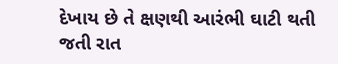દેખાય છે તે ક્ષણથી આરંભી ઘાટી થતી જતી રાત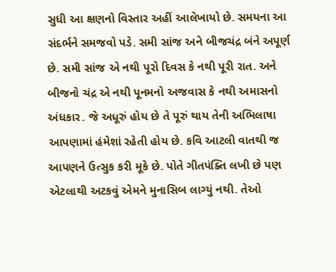સુધી આ ક્ષણનો વિસ્તાર અહીં આલેખાયો છે. સમયના આ સંદર્ભને સમજવો પડે. સમી સાંજ અને બીજચંદ્ર બંને અપૂર્ણ છે. સમી સાંજ એ નથી પૂરો દિવસ કે નથી પૂરી રાત. અને બીજનો ચંદ્ર એ નથી પૂનમનો અજવાસ કે નથી અમાસનો અંધકાર. જે અધૂરું હોય છે તે પૂરું થાય તેની અભિલાષા આપણામાં હંમેશાં રહેતી હોય છે. કવિ આટલી વાતથી જ આપણને ઉત્સુક કરી મૂકે છે. પોતે ગીતપંક્તિ લખી છે પણ એટલાથી અટકવું એમને મુનાસિબ લાગ્યું નથી. તેઓ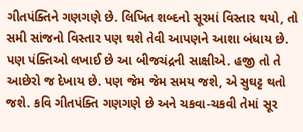ગીતપંક્તિને ગણગણે છે. લિખિત શબ્દનો સૂરમાં વિસ્તાર થયો, તો સમી સાંજનો વિસ્તાર પણ થશે તેવી આપણને આશા બંધાય છે. પણ પંક્તિઓ લખાઈ છે આ બીજચંદ્રની સાક્ષીએ. હજી તો તે આછેરો જ દેખાય છે. પણ જેમ જેમ સમય જશે, એ સુઘટ્ટ થતો જશે. કવિ ગીતપંક્તિ ગણગણે છે અને ચકવા-ચકવી તેમાં સૂર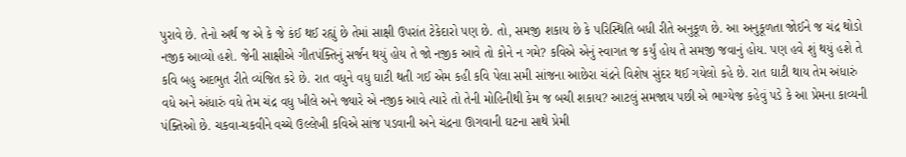પુરાવે છે. તેનો અર્થ જ એ કે જે કંઈ થઈ રહ્યું છે તેમાં સાક્ષી ઉપરાંત ટેકેદારો પણ છે. તો, સમજી શકાય છે કે પરિસ્થિતિ બધી રીતે અનુકૂળ છે. આ અનુકૂળતા જોઈને જ ચંદ્ર થોડો નજીક આવ્યો હશે. જેની સાક્ષીએ ગીતપંક્તિનું સર્જન થયું હોય તે જો નજીક આવે તો કોને ન ગમે? કવિએ એનું સ્વાગત જ કર્યું હોય તે સમજી જવાનું હોય. પણ હવે શું થયું હશે તે કવિ બહુ અદભુત રીતે વ્યંજિત કરે છે. રાત વધુને વધુ ઘાટી થતી ગઈ એમ કહી કવિ પેલા સમી સાંજના આછેરા ચંદ્રને વિશેષ સુંદર થઈ ગયેલો કહે છે. રાત ઘાટી થાય તેમ અંધારું વધે અને અંધારું વધે તેમ ચંદ્ર વધુ ખીલે અને જ્યારે એ નજીક આવે ત્યારે તો તેની મોહિનીથી કેમ જ બચી શકાય? આટલું સમજાય પછી એ ભાગ્યેજ કહેવું પડે કે આ પ્રેમના કાવ્યની પંક્તિઓ છે. ચકવા-ચકવીને વચ્ચે ઉલ્લેખી કવિએ સાંજ પડવાની અને ચંદ્રના ઊગવાની ઘટના સાથે પ્રેમી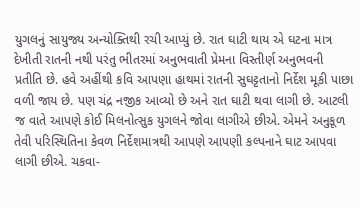યુગલનું સાયુજ્ય અન્યોક્તિથી રચી આપ્યું છે. રાત ઘાટી થાય એ ઘટના માત્ર દેખીતી રાતની નથી પરંતુ ભીતરમાં અનુભવાતી પ્રેમના વિસ્તીર્ણ અનુભવની પ્રતીતિ છે. હવે અહીંથી કવિ આપણા હાથમાં રાતની સુઘટ્ટતાનો નિર્દેશ મૂકી પાછા વળી જાય છે. પણ ચંદ્ર નજીક આવ્યો છે અને રાત ઘાટી થવા લાગી છે. આટલી જ વાતે આપણે કોઈ મિલનોત્સુક યુગલને જોવા લાગીએ છીએ. એમને અનુકૂળ તેવી પરિસ્થિતિના કેવળ નિર્દેશમાત્રથી આપણે આપણી કલ્પનાને ઘાટ આપવા લાગી છીએ. ચકવા-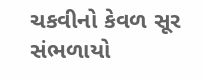ચકવીનો કેવળ સૂર સંભળાયો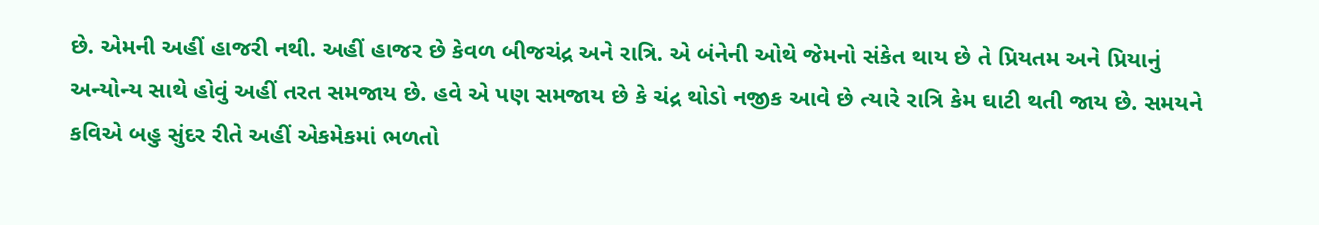છે. એમની અહીં હાજરી નથી. અહીં હાજર છે કેવળ બીજચંદ્ર અને રાત્રિ. એ બંનેની ઓથે જેમનો સંકેત થાય છે તે પ્રિયતમ અને પ્રિયાનું અન્યોન્ય સાથે હોવું અહીં તરત સમજાય છે. હવે એ પણ સમજાય છે કે ચંદ્ર થોડો નજીક આવે છે ત્યારે રાત્રિ કેમ ઘાટી થતી જાય છે. સમયને કવિએ બહુ સુંદર રીતે અહીં એકમેકમાં ભળતો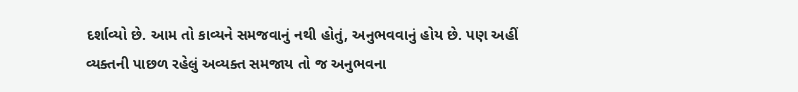દર્શાવ્યો છે. આમ તો કાવ્યને સમજવાનું નથી હોતું, અનુભવવાનું હોય છે. પણ અહીં વ્યક્તની પાછળ રહેલું અવ્યક્ત સમજાય તો જ અનુભવના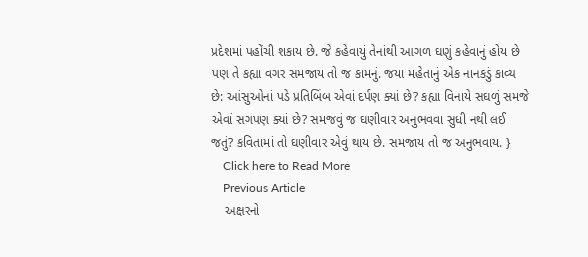પ્રદેશમાં પહોંચી શકાય છે. જે કહેવાયું તેનાંથી આગળ ઘણું કહેવાનું હોય છે પણ તે કહ્યા વગર સમજાય તો જ કામનું. જયા મહેતાનું એક નાનકડું કાવ્ય છે: આંસુઓનાં પડે પ્રતિબિંબ એવાં દર્પણ ક્યાં છે? કહ્યા વિનાયે સઘળું સમજે એવાં સગપણ ક્યાં છે? સમજવું જ ઘણીવાર અનુભવવા સુધી નથી લઈ જતું? કવિતામાં તો ઘણીવાર એવું થાય છે. સમજાય તો જ અનુભવાય. }
    Click here to Read More
    Previous Article
    અક્ષરનો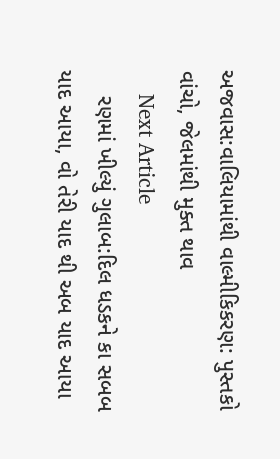અજવાસ:વાલિયામાંથી વાલ્મીકિકરણ: પુસ્તકો વાંચો, જેલમાંથી મુક્ત થાવ
    Next Article
    રણમાં ખીલ્યું ગુલાબ:દિલ ધડકને કા સબબ યાદ આયા, વો તેરી યાદ થી અબ યાદ આયા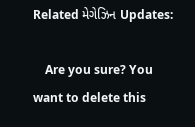Related મેગેઝિન Updates:

    Are you sure? You want to delete this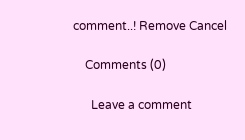comment..! Remove Cancel

    Comments (0)

      Leave a comment